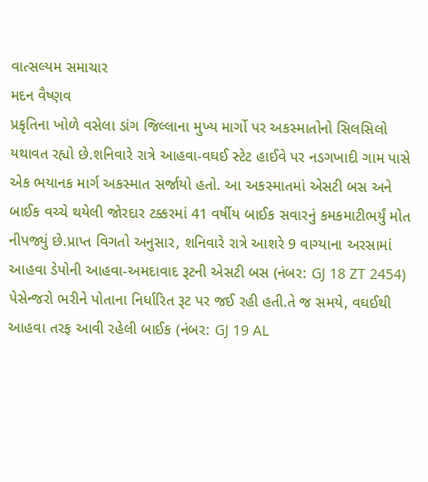વાત્સલ્યમ સમાચાર
મદન વૈષ્ણવ
પ્રકૃતિના ખોળે વસેલા ડાંગ જિલ્લાના મુખ્ય માર્ગો પર અકસ્માતોનો સિલસિલો યથાવત રહ્યો છે.શનિવારે રાત્રે આહવા-વઘઈ સ્ટેટ હાઈવે પર નડગખાદી ગામ પાસે એક ભયાનક માર્ગ અકસ્માત સર્જાયો હતો. આ અકસ્માતમાં એસટી બસ અને બાઈક વચ્ચે થયેલી જોરદાર ટક્કરમાં 41 વર્ષીય બાઈક સવારનું કમકમાટીભર્યું મોત નીપજ્યું છે.પ્રાપ્ત વિગતો અનુસાર, શનિવારે રાત્રે આશરે 9 વાગ્યાના અરસામાં આહવા ડેપોની આહવા-અમદાવાદ રૂટની એસટી બસ (નંબર: GJ 18 ZT 2454) પેસેન્જરો ભરીને પોતાના નિર્ધારિત રૂટ પર જઈ રહી હતી.તે જ સમયે, વઘઈથી આહવા તરફ આવી રહેલી બાઈક (નંબર: GJ 19 AL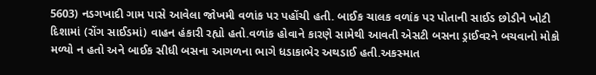5603) નડગખાદી ગામ પાસે આવેલા જોખમી વળાંક પર પહોંચી હતી. બાઈક ચાલક વળાંક પર પોતાની સાઈડ છોડીને ખોટી દિશામાં (રોંગ સાઈડમાં) વાહન હંકારી રહ્યો હતો.વળાંક હોવાને કારણે સામેથી આવતી એસટી બસના ડ્રાઈવરને બચવાનો મોકો મળ્યો ન હતો અને બાઈક સીધી બસના આગળના ભાગે ધડાકાભેર અથડાઈ હતી.અકસ્માત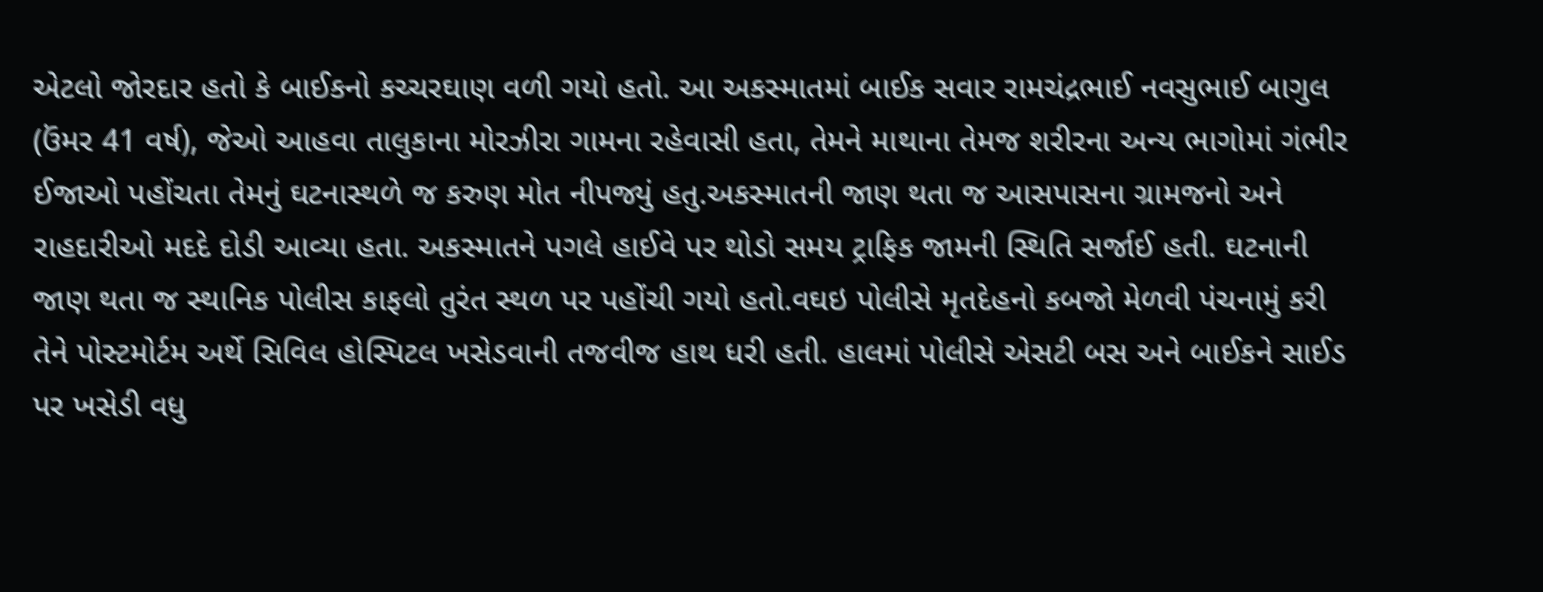એટલો જોરદાર હતો કે બાઈકનો કચ્ચરઘાણ વળી ગયો હતો. આ અકસ્માતમાં બાઈક સવાર રામચંદ્રભાઈ નવસુભાઈ બાગુલ (ઉંમર 41 વર્ષ), જેઓ આહવા તાલુકાના મોરઝીરા ગામના રહેવાસી હતા, તેમને માથાના તેમજ શરીરના અન્ય ભાગોમાં ગંભીર ઈજાઓ પહોંચતા તેમનું ઘટનાસ્થળે જ કરુણ મોત નીપજ્યું હતુ.અકસ્માતની જાણ થતા જ આસપાસના ગ્રામજનો અને રાહદારીઓ મદદે દોડી આવ્યા હતા. અકસ્માતને પગલે હાઈવે પર થોડો સમય ટ્રાફિક જામની સ્થિતિ સર્જાઈ હતી. ઘટનાની જાણ થતા જ સ્થાનિક પોલીસ કાફલો તુરંત સ્થળ પર પહોંચી ગયો હતો.વઘઇ પોલીસે મૃતદેહનો કબજો મેળવી પંચનામું કરી તેને પોસ્ટમોર્ટમ અર્થે સિવિલ હોસ્પિટલ ખસેડવાની તજવીજ હાથ ધરી હતી. હાલમાં પોલીસે એસટી બસ અને બાઈકને સાઈડ પર ખસેડી વધુ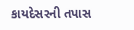કાયદેસરની તપાસ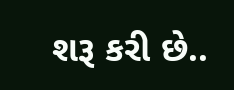શરૂ કરી છે..